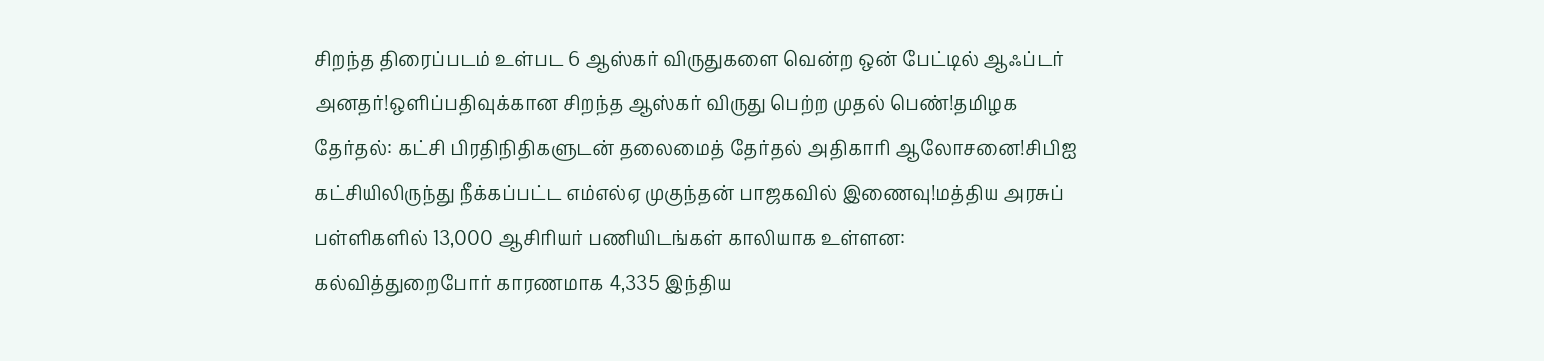சிறந்த திரைப்படம் உள்பட 6 ஆஸ்கர் விருதுகளை வென்ற ஒன் பேட்டில் ஆஃப்டர் அனதர்!ஒளிப்பதிவுக்கான சிறந்த ஆஸ்கர் விருது பெற்ற முதல் பெண்!தமிழக தேர்தல்: கட்சி பிரதிநிதிகளுடன் தலைமைத் தேர்தல் அதிகாரி ஆலோசனை!சிபிஐ கட்சியிலிருந்து நீக்கப்பட்ட எம்எல்ஏ முகுந்தன் பாஜகவில் இணைவு!மத்திய அரசுப் பள்ளிகளில் 13,000 ஆசிரியர் பணியிடங்கள் காலியாக உள்ளன: கல்வித்துறைபோர் காரணமாக 4,335 இந்திய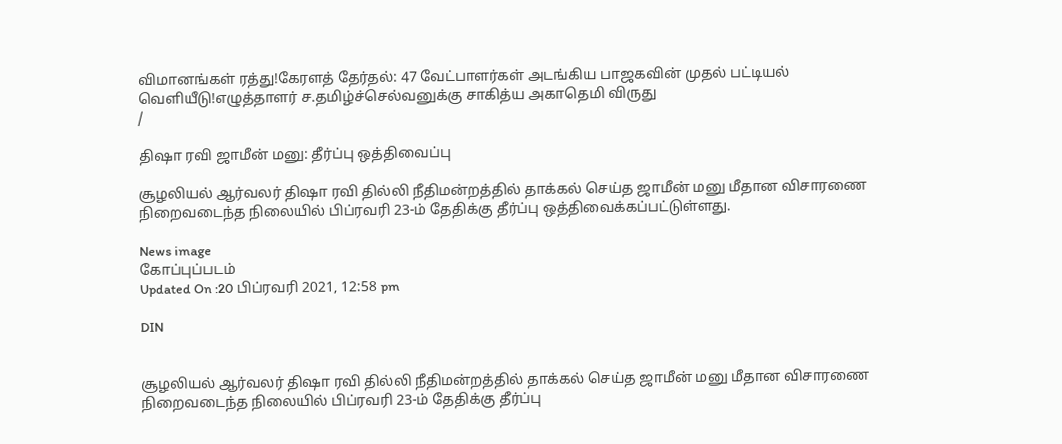விமானங்கள் ரத்து!கேரளத் தேர்தல்: 47 வேட்பாளர்கள் அடங்கிய பாஜகவின் முதல் பட்டியல் வெளியீடு!எழுத்தாளர் ச.தமிழ்ச்செல்வனுக்கு சாகித்ய அகாதெமி விருது
/

திஷா ரவி ஜாமீன் மனு: தீர்ப்பு ஒத்திவைப்பு

சூழலியல் ஆர்வலர் திஷா ரவி தில்லி நீதிமன்றத்தில் தாக்கல் செய்த ஜாமீன் மனு மீதான விசாரணை நிறைவடைந்த நிலையில் பிப்ரவரி 23-ம் தேதிக்கு தீர்ப்பு ஒத்திவைக்கப்பட்டுள்ளது.

News image
கோப்புப்படம்
Updated On :20 பிப்ரவரி 2021, 12:58 pm

DIN


சூழலியல் ஆர்வலர் திஷா ரவி தில்லி நீதிமன்றத்தில் தாக்கல் செய்த ஜாமீன் மனு மீதான விசாரணை நிறைவடைந்த நிலையில் பிப்ரவரி 23-ம் தேதிக்கு தீர்ப்பு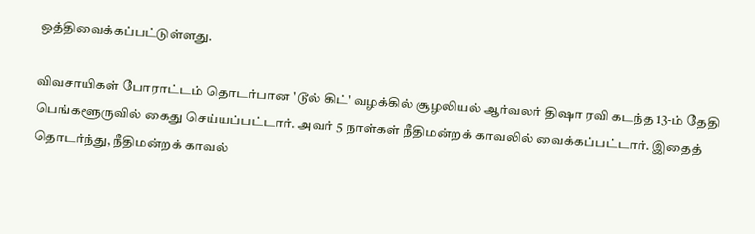ஒத்திவைக்கப்பட்டுள்ளது.

விவசாயிகள் போராட்டம் தொடர்பான 'டூல் கிட்' வழக்கில் சூழலியல் ஆர்வலர் திஷா ரவி கடந்த 13-ம் தேதி பெங்களூருவில் கைது செய்யப்பட்டார். அவர் 5 நாள்கள் நீதிமன்றக் காவலில் வைக்கப்பட்டார். இதைத் தொடர்ந்து, நீதிமன்றக் காவல்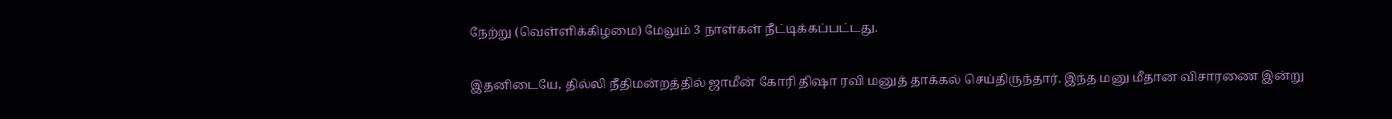நேற்று (வெள்ளிக்கிழமை) மேலும் 3 நாள்கள் நீட்டிக்கப்பட்டது.

இதனிடையே, தில்லி நீதிமன்றத்தில் ஜாமீன் கோரி திஷா ரவி மனுத் தாக்கல் செய்திருந்தார். இந்த மனு மீதான விசாரணை இன்று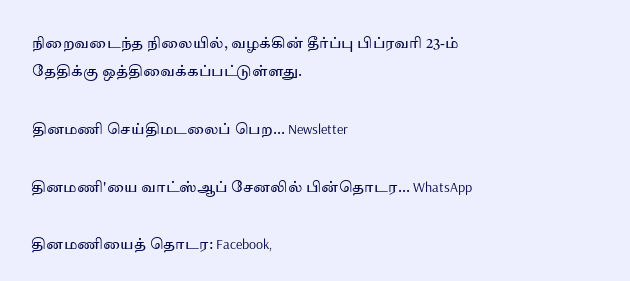நிறைவடைந்த நிலையில், வழக்கின் தீர்ப்பு பிப்ரவரி 23-ம் தேதிக்கு ஒத்திவைக்கப்பட்டுள்ளது.

தினமணி செய்திமடலைப் பெற... Newsletter

தினமணி'யை வாட்ஸ்ஆப் சேனலில் பின்தொடர... WhatsApp

தினமணியைத் தொடர: Facebook,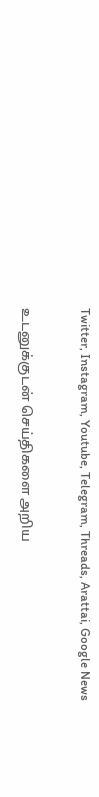Twitter, Instagram, Youtube, Telegram, Threads, Arattai, Google News

உடனுக்குடன் செய்திகளை அறிய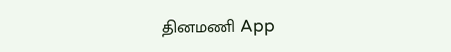தினமணி App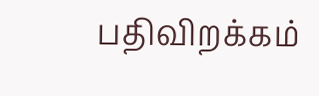பதிவிறக்கம்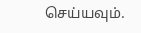செய்யவும்.